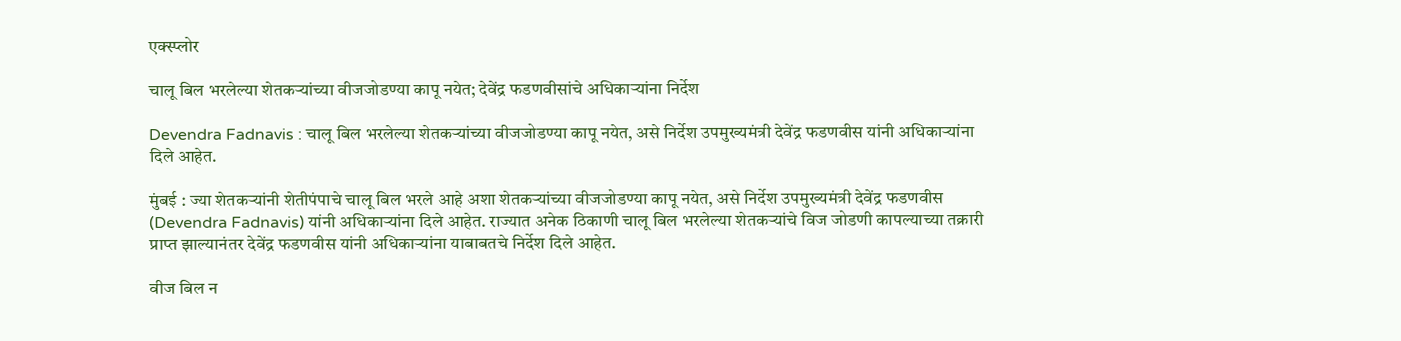एक्स्प्लोर

चालू बिल भरलेल्या शेतकर्‍यांच्या वीजजोडण्या कापू नयेत; देवेंद्र फडणवीसांचे अधिकाऱ्यांना निर्देश

Devendra Fadnavis : चालू बिल भरलेल्या शेतकर्‍यांच्या वीजजोडण्या कापू नयेत, असे निर्देश उपमुख्यमंत्री देवेंद्र फडणवीस यांनी अधिकाऱ्यांना दिले आहेत.

मुंबई : ज्या शेतकर्‍यांनी शेतीपंपाचे चालू बिल भरले आहे अशा शेतकर्‍यांच्या वीजजोडण्या कापू नयेत, असे निर्देश उपमुख्यमंत्री देवेंद्र फडणवीस (Devendra Fadnavis) यांनी अधिकार्‍यांना दिले आहेत. राज्यात अनेक ठिकाणी चालू बिल भरलेल्या शेतकऱ्यांचे विज जोडणी कापल्याच्या तक्रारी प्राप्त झाल्यानंतर देवेंद्र फडणवीस यांनी अधिकाऱ्यांना याबाबतचे निर्देश दिले आहेत.

वीज बिल न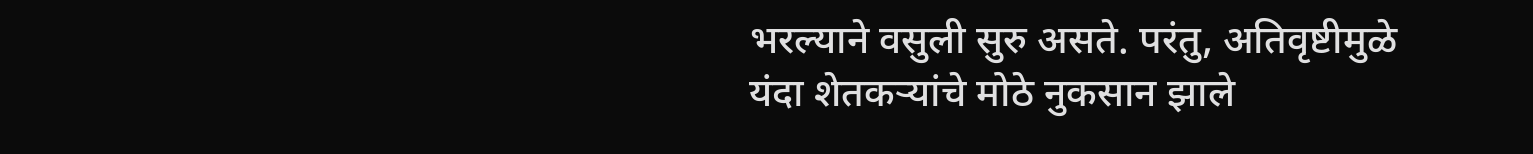भरल्याने वसुली सुरु असते. परंतु, अतिवृष्टीमुळे यंदा शेतकऱ्यांचे मोठे नुकसान झाले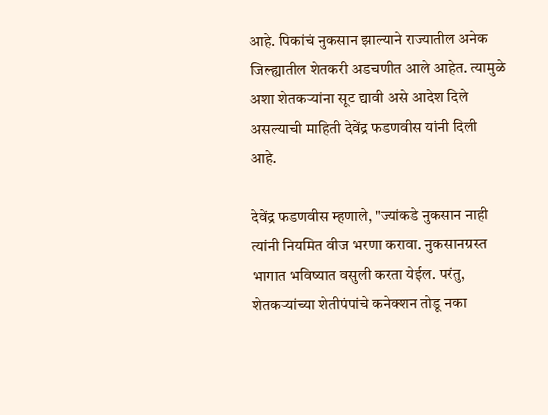आहे. पिकांचं नुकसान झाल्याने राज्यातील अनेक जिल्ह्यातील शेतकरी अडचणीत आले आहेत. त्यामुळे अशा शेतकऱ्यांना सूट द्यावी असे आदेश दिले असल्याची माहिती देवेंद्र फडणवीस यांनी दिली आहे.

देवेंद्र फडणवीस म्हणाले, "ज्यांकडे नुकसान नाही त्यांनी नियमित वीज भरणा करावा. नुकसानग्रस्त भागात भविष्यात वसुली करता येईल. परंतु, शेतकऱ्यांच्या शेतीपंपांचे कनेक्शन तोडू नका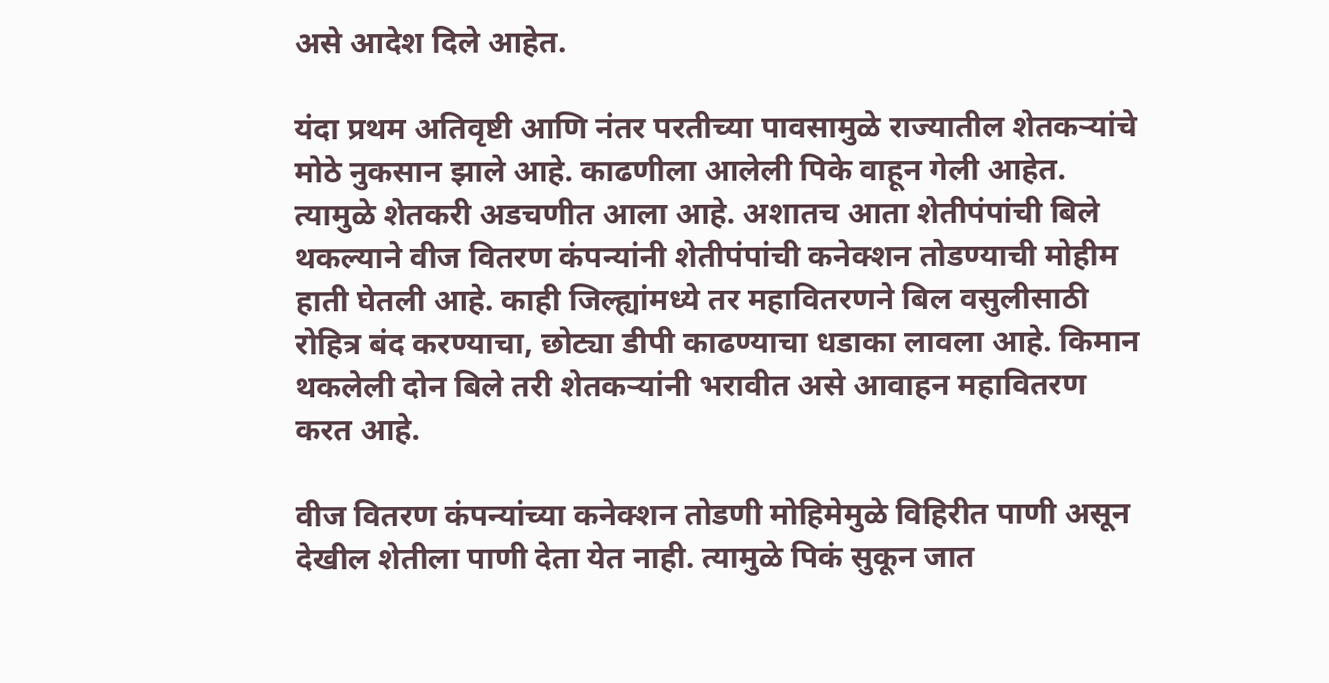असे आदेश दिले आहेत.

यंदा प्रथम अतिवृष्टी आणि नंतर परतीच्या पावसामुळे राज्यातील शेतकऱ्यांचे मोठे नुकसान झाले आहे. काढणीला आलेली पिके वाहून गेली आहेत. त्यामुळे शेतकरी अडचणीत आला आहे. अशातच आता शेतीपंपांची बिले थकल्याने वीज वितरण कंपन्यांनी शेतीपंपांची कनेक्शन तोडण्याची मोहीम हाती घेतली आहे. काही जिल्ह्यांमध्ये तर महावितरणने बिल वसुलीसाठी रोहित्र बंद करण्याचा, छोट्या डीपी काढण्याचा धडाका लावला आहे. किमान थकलेली दोन बिले तरी शेतकऱ्यांनी भरावीत असे आवाहन महावितरण करत आहे.

वीज वितरण कंपन्यांच्या कनेक्शन तोडणी मोहिमेमुळे विहिरीत पाणी असून देखील शेतीला पाणी देता येत नाही. त्यामुळे पिकं सुकून जात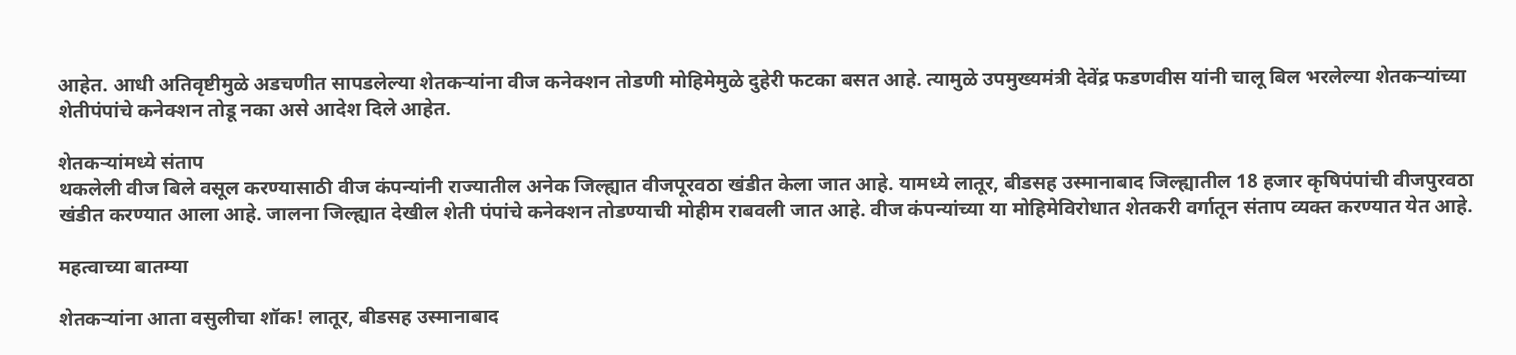आहेत. आधी अतिवृष्टीमुळे अडचणीत सापडलेल्या शेतकऱ्यांना वीज कनेक्शन तोडणी मोहिमेमुळे दुहेरी फटका बसत आहे. त्यामुळे उपमुख्यमंत्री देवेंद्र फडणवीस यांनी चालू बिल भरलेल्या शेतकऱ्यांच्या शेतीपंपांचे कनेक्शन तोडू नका असे आदेश दिले आहेत.

शेतकऱ्यांमध्ये संताप
थकलेली वीज बिले वसूल करण्यासाठी वीज कंपन्यांनी राज्यातील अनेक जिल्ह्यात वीजपूरवठा खंडीत केला जात आहे. यामध्ये लातूर, बीडसह उस्मानाबाद जिल्ह्यातील 18 हजार कृषिपंपांची वीजपुरवठा खंडीत करण्यात आला आहे. जालना जिल्ह्यात देखील शेती पंपांचे कनेक्शन तोडण्याची मोहीम राबवली जात आहे. वीज कंपन्यांच्या या मोहिमेविरोधात शेतकरी वर्गातून संताप व्यक्त करण्यात येत आहे.

महत्वाच्या बातम्या

शेतकऱ्यांना आता वसुलीचा शॉक! लातूर, बीडसह उस्मानाबाद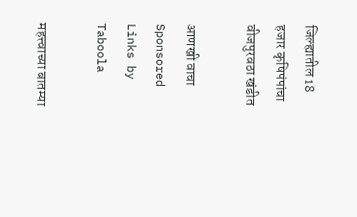जिल्ह्यातील 18 हजार कृषिपंपांचा वीजपुरवठा खंडीत

आणखी वाचा
Sponsored Links by Taboola

महत्त्वाच्या बातम्या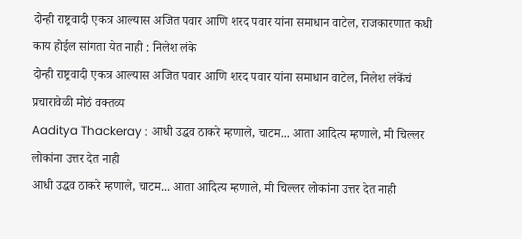दोन्ही राष्ट्रवादी एकत्र आल्यास अजित पवार आणि शरद पवार यांना समाधान वाटेल, राजकारणात कधी काय होईल सांगता येत नाही : निलेश लंके
दोन्ही राष्ट्रवादी एकत्र आल्यास अजित पवार आणि शरद पवार यांना समाधान वाटेल, निलेश लंकेंचं प्रचारावेळी मोठं वक्तव्य
Aaditya Thackeray : आधी उद्धव ठाकरे म्हणाले, चाटम... आता आदित्य म्हणाले, मी चिल्लर लोकांना उत्तर देत नाही
आधी उद्धव ठाकरे म्हणाले, चाटम... आता आदित्य म्हणाले, मी चिल्लर लोकांना उत्तर देत नाही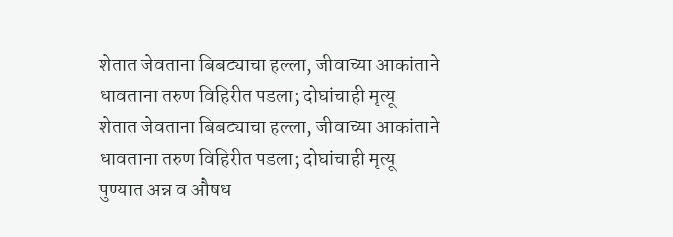शेतात जेवताना बिबट्याचा हल्ला, जीवाच्या आकांताने धावताना तरुण विहिरीत पडला; दोघांचाही मृत्यू
शेतात जेवताना बिबट्याचा हल्ला, जीवाच्या आकांताने धावताना तरुण विहिरीत पडला; दोघांचाही मृत्यू
पुण्यात अन्न व औषध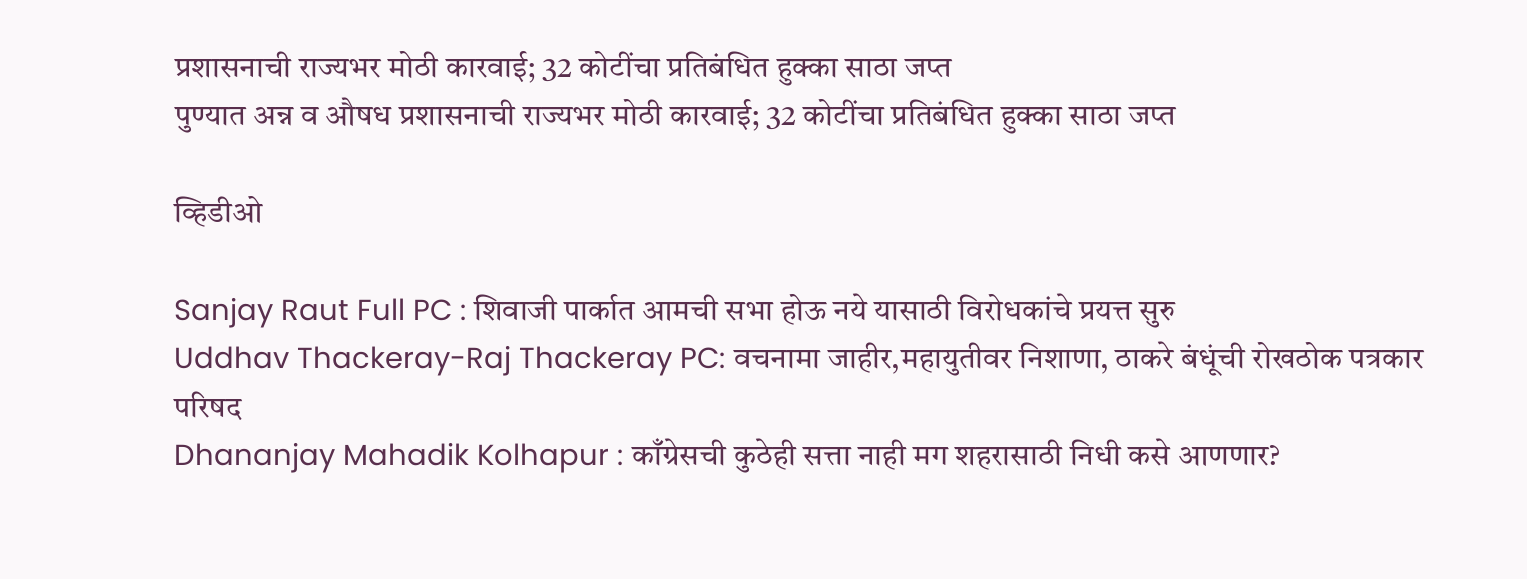प्रशासनाची राज्यभर मोठी कारवाई; 32 कोटींचा प्रतिबंधित हुक्का साठा जप्त
पुण्यात अन्न व औषध प्रशासनाची राज्यभर मोठी कारवाई; 32 कोटींचा प्रतिबंधित हुक्का साठा जप्त

व्हिडीओ

Sanjay Raut Full PC : शिवाजी पार्कात आमची सभा होऊ नये यासाठी विरोधकांचे प्रयत्त सुरु
Uddhav Thackeray-Raj Thackeray PC: वचनामा जाहीर,महायुतीवर निशाणा, ठाकरे बंधूंची रोखठोक पत्रकार परिषद
Dhananjay Mahadik Kolhapur : काँग्रेसची कुठेही सत्ता नाही मग शहरासाठी निधी कसे आणणार?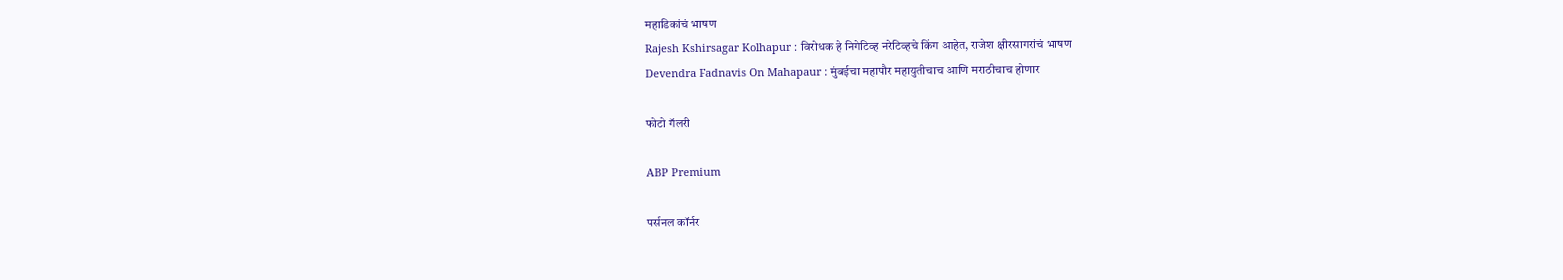महाडिकांचं भाषण
Rajesh Kshirsagar Kolhapur : विरोधक हे निगेटिव्ह नरेटिव्हचे किंग आहेत, राजेश क्षीरसागरांचं भाषण
Devendra Fadnavis On Mahapaur : मुंबईचा महापौर महायुतीचाच आणि मराठीचाच होणार

फोटो गॅलरी

ABP Premium

पर्सनल कॉर्नर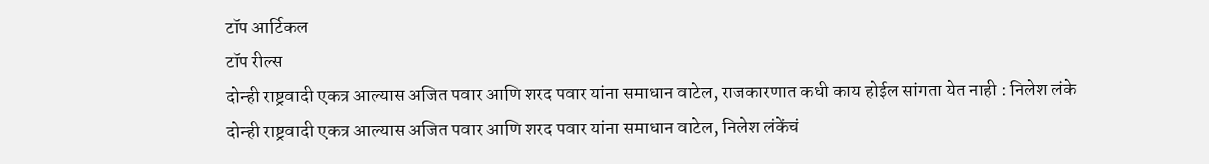टॉप आर्टिकल
टॉप रील्स
दोन्ही राष्ट्रवादी एकत्र आल्यास अजित पवार आणि शरद पवार यांना समाधान वाटेल, राजकारणात कधी काय होईल सांगता येत नाही : निलेश लंके
दोन्ही राष्ट्रवादी एकत्र आल्यास अजित पवार आणि शरद पवार यांना समाधान वाटेल, निलेश लंकेंचं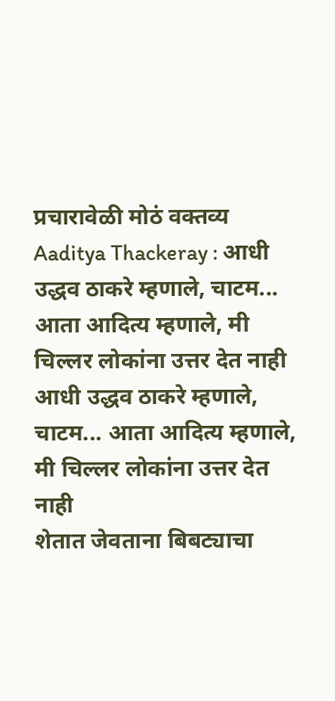प्रचारावेळी मोठं वक्तव्य
Aaditya Thackeray : आधी उद्धव ठाकरे म्हणाले, चाटम... आता आदित्य म्हणाले, मी चिल्लर लोकांना उत्तर देत नाही
आधी उद्धव ठाकरे म्हणाले, चाटम... आता आदित्य म्हणाले, मी चिल्लर लोकांना उत्तर देत नाही
शेतात जेवताना बिबट्याचा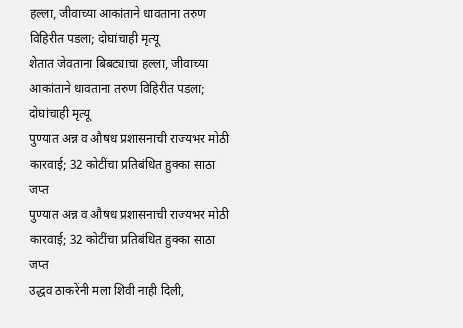हल्ला, जीवाच्या आकांताने धावताना तरुण विहिरीत पडला; दोघांचाही मृत्यू
शेतात जेवताना बिबट्याचा हल्ला, जीवाच्या आकांताने धावताना तरुण विहिरीत पडला; दोघांचाही मृत्यू
पुण्यात अन्न व औषध प्रशासनाची राज्यभर मोठी कारवाई; 32 कोटींचा प्रतिबंधित हुक्का साठा जप्त
पुण्यात अन्न व औषध प्रशासनाची राज्यभर मोठी कारवाई; 32 कोटींचा प्रतिबंधित हुक्का साठा जप्त
उद्धव ठाकरेंनी मला शिवी नाही दिली,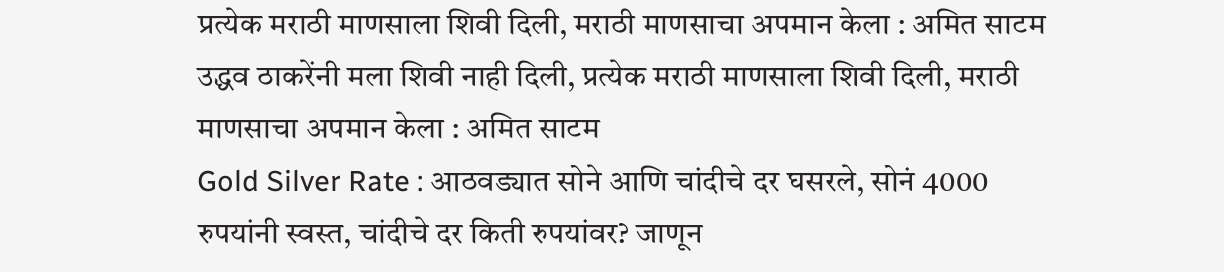प्रत्येक मराठी माणसाला शिवी दिली, मराठी माणसाचा अपमान केला : अमित साटम
उद्धव ठाकरेंनी मला शिवी नाही दिली, प्रत्येक मराठी माणसाला शिवी दिली, मराठी माणसाचा अपमान केला : अमित साटम
Gold Silver Rate : आठवड्यात सोने आणि चांदीचे दर घसरले, सोनं 4000 रुपयांनी स्वस्त, चांदीचे दर किती रुपयांवर? जाणून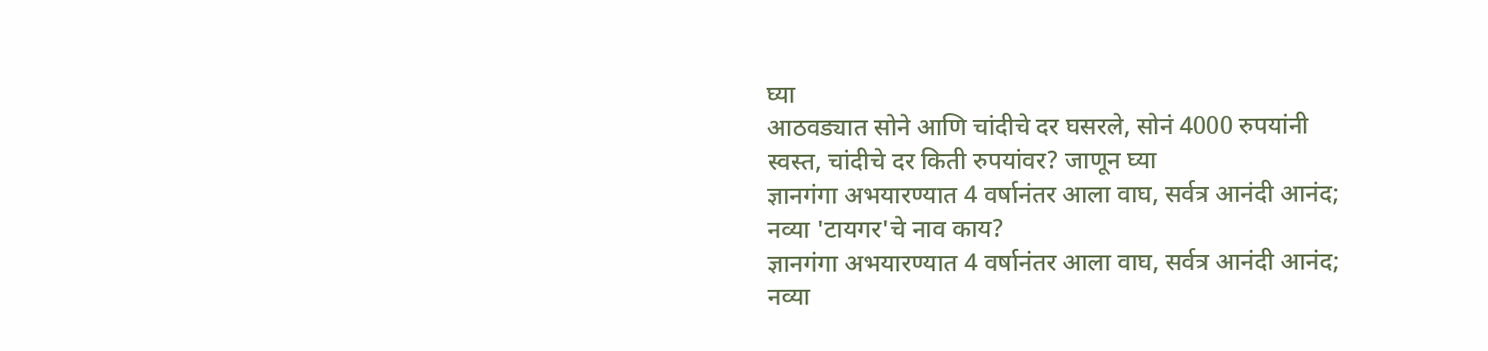घ्या
आठवड्यात सोने आणि चांदीचे दर घसरले, सोनं 4000 रुपयांनी स्वस्त, चांदीचे दर किती रुपयांवर? जाणून घ्या
ज्ञानगंगा अभयारण्यात 4 वर्षानंतर आला वाघ, सर्वत्र आनंदी आनंद; नव्या 'टायगर'चे नाव काय?
ज्ञानगंगा अभयारण्यात 4 वर्षानंतर आला वाघ, सर्वत्र आनंदी आनंद; नव्या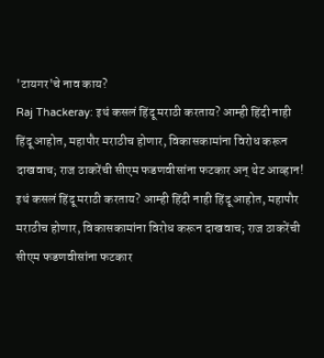'टायगर'चे नाव काय?
Raj Thackeray: इथं कसलं हिंदू मराठी करताय? आम्ही हिंदी नाही हिंदू आहोत, महापौर मराठीच होणार, विकासकामांना विरोध करून दाखवाच; राज ठाकरेंची सीएम फडणवीसांना फटकार अन् थेट आव्हान!
इथं कसलं हिंदू मराठी करताय? आम्ही हिंदी नाही हिंदू आहोत, महापौर मराठीच होणार, विकासकामांना विरोध करून दाखवाच; राज ठाकरेंची सीएम फडणवीसांना फटकार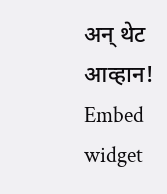अन् थेट आव्हान!
Embed widget